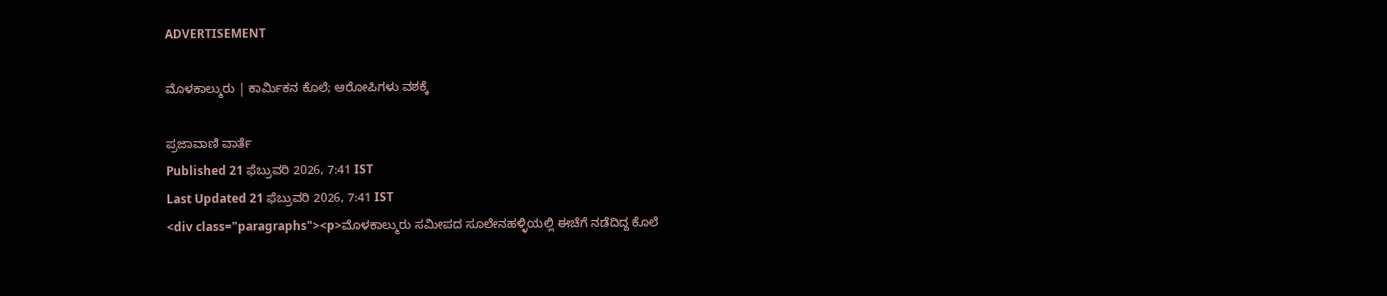ADVERTISEMENT

ಮೊಳಕಾಲ್ಮುರು | ಕಾರ್ಮಿಕನ ಕೊಲೆ; ಆರೋಪಿಗಳು ವಶಕ್ಕೆ

ಪ್ರಜಾವಾಣಿ ವಾರ್ತೆ
Published 21 ಫೆಬ್ರುವರಿ 2026, 7:41 IST
Last Updated 21 ಫೆಬ್ರುವರಿ 2026, 7:41 IST
<div class="paragraphs"><p>ಮೊಳಕಾಲ್ಮುರು ಸಮೀಪದ ಸೂಲೇನಹಳ್ಳಿಯಲ್ಲಿ ಈಚೆಗೆ ನಡೆದಿದ್ದ ಕೊಲೆ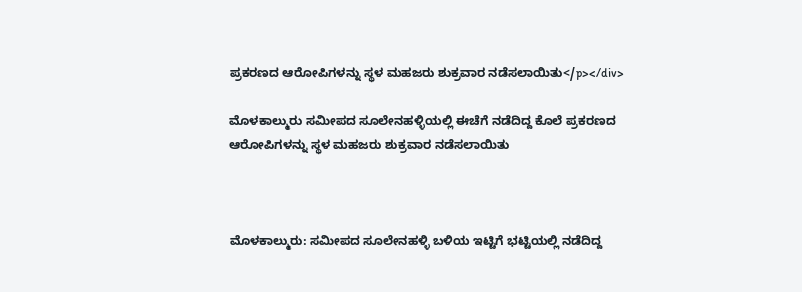ಪ್ರಕರಣದ ಆರೋಪಿಗಳನ್ನು ಸ್ಥಳ ಮಹಜರು ಶುಕ್ರವಾರ ನಡೆಸಲಾಯಿತು</p></div>

ಮೊಳಕಾಲ್ಮುರು ಸಮೀಪದ ಸೂಲೇನಹಳ್ಳಿಯಲ್ಲಿ ಈಚೆಗೆ ನಡೆದಿದ್ದ ಕೊಲೆ ಪ್ರಕರಣದ ಆರೋಪಿಗಳನ್ನು ಸ್ಥಳ ಮಹಜರು ಶುಕ್ರವಾರ ನಡೆಸಲಾಯಿತು



ಮೊಳಕಾಲ್ಮುರು: ಸಮೀಪದ ಸೂಲೇನಹಳ್ಳಿ ಬಳಿಯ ಇಟ್ಟಿಗೆ ಭಟ್ಟಿಯಲ್ಲಿ ನಡೆದಿದ್ದ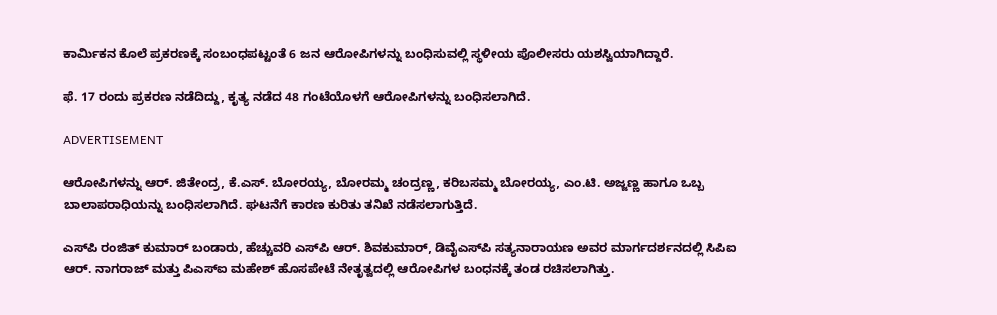ಕಾರ್ಮಿಕನ ಕೊಲೆ ಪ್ರಕರಣಕ್ಕೆ ಸಂಬಂಧಪಟ್ಟಂತೆ 6 ಜನ ಆರೋಪಿಗಳನ್ನು ಬಂಧಿಸುವಲ್ಲಿ ಸ್ಥಳೀಯ ಪೊಲೀಸರು ಯಶಸ್ವಿಯಾಗಿದ್ದಾರೆ.

ಫೆ. 17 ರಂದು ಪ್ರಕರಣ ನಡೆದಿದ್ದು, ಕೃತ್ಯ ನಡೆದ 48 ಗಂಟೆಯೊಳಗೆ ಆರೋಪಿಗಳನ್ನು ಬಂಧಿಸಲಾಗಿದೆ.

ADVERTISEMENT

ಆರೋಪಿಗಳನ್ನು ಆರ್. ಜಿತೇಂದ್ರ, ಕೆ.ಎಸ್. ಬೋರಯ್ಯ, ಬೋರಮ್ಮ ಚಂದ್ರಣ್ಣ, ಕರಿಬಸಮ್ಮ ಬೋರಯ್ಯ, ಎಂ.ಟಿ. ಅಜ್ಜಣ್ಣ ಹಾಗೂ ಒಬ್ಬ ಬಾಲಾಪರಾಧಿಯನ್ನು ಬಂಧಿಸಲಾಗಿದೆ. ಘಟನೆಗೆ ಕಾರಣ ಕುರಿತು ತನಿಖೆ ನಡೆಸಲಾಗುತ್ತಿದೆ.

ಎಸ್‌ಪಿ ರಂಜಿತ್‌ ಕುಮಾರ್‌ ಬಂಡಾರು, ಹೆಚ್ಚುವರಿ ಎಸ್‌ಪಿ ಆರ್‌. ಶಿವಕುಮಾರ್‌, ಡಿವೈಎಸ್‌ಪಿ ಸತ್ಯನಾರಾಯಣ ಅವರ ಮಾರ್ಗದರ್ಶನದಲ್ಲಿ ಸಿಪಿಐ ಆರ್. ನಾಗರಾಜ್‌ ಮತ್ತು ಪಿಎಸ್‌ಐ ಮಹೇಶ್‌ ಹೊಸಪೇಟೆ ನೇತೃತ್ವದಲ್ಲಿ ಆರೋಪಿಗಳ ಬಂಧನಕ್ಕೆ ತಂಡ ರಚಿಸಲಾಗಿತ್ತು.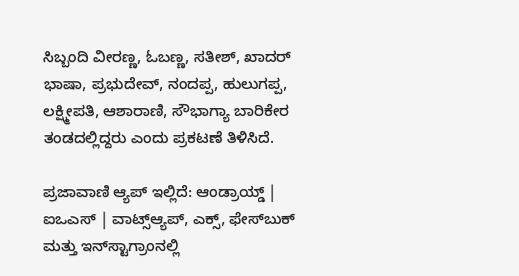ಸಿಬ್ಬಂದಿ ವೀರಣ್ಣ, ಓಬಣ್ಣ, ಸತೀಶ್‌, ಖಾದರ್‌ ಭಾಷಾ, ಪ್ರಭುದೇವ್‌, ನಂದಪ್ಪ, ಹುಲುಗಪ್ಪ, ಲಕ್ಷ್ಮೀಪತಿ, ಆಶಾರಾಣಿ, ಸೌಭಾಗ್ಯಾ ಬಾರಿಕೇರ ತಂಡದಲ್ಲಿದ್ದರು ಎಂದು ಪ್ರಕಟಣೆ ತಿಳಿಸಿದೆ.

ಪ್ರಜಾವಾಣಿ ಆ್ಯಪ್ ಇಲ್ಲಿದೆ: ಆಂಡ್ರಾಯ್ಡ್ | ಐಒಎಸ್ | ವಾಟ್ಸ್ಆ್ಯಪ್, ಎಕ್ಸ್, ಫೇಸ್‌ಬುಕ್ ಮತ್ತು ಇನ್‌ಸ್ಟಾಗ್ರಾಂನಲ್ಲಿ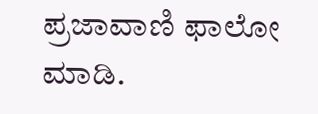ಪ್ರಜಾವಾಣಿ ಫಾಲೋ ಮಾಡಿ.